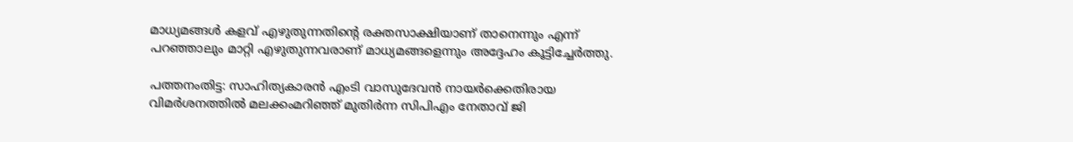മാധ്യമങ്ങള്‍ കളവ് എഴുതുന്നതിന്റെ രക്തസാക്ഷിയാണ് താനെന്നും എന്ന് പറഞ്ഞാലും മാറ്റി എഴുതുന്നവരാണ് മാധ്യമങ്ങളെന്നും അദ്ദേഹം കൂട്ടിച്ചേര്‍ത്തു.

പത്തനംതിട്ട: സാഹിത്യകാരൻ എംടി വാസുദേവൻ നായര്‍ക്കെതിരായ വിമര്‍ശനത്തില്‍ മലക്കംമറിഞ്ഞ് മുതിര്‍ന്ന സിപിഎം നേതാവ് ജി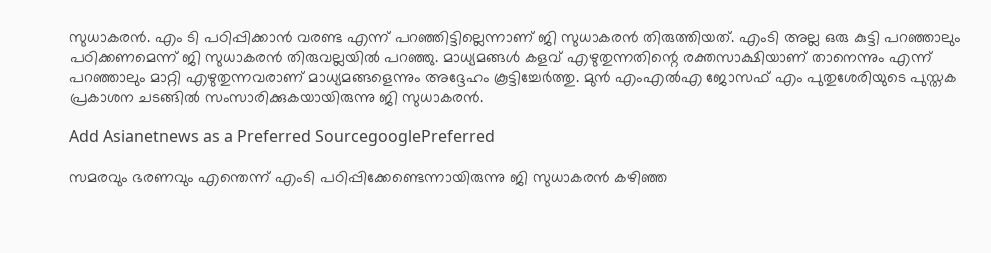സുധാകരന്‍. എം ടി പഠിപ്പിക്കാന്‍ വരണ്ട എന്ന് പറഞ്ഞിട്ടില്ലെന്നാണ് ജി സുധാകരന്‍ തിരുത്തിയത്. എംടി അല്ല ഒരു കുട്ടി പറഞ്ഞാലും പഠിക്കണമെന്ന് ജി സുധാകരന്‍ തിരുവല്ലയില്‍ പറഞ്ഞു. മാധ്യമങ്ങള്‍ കളവ് എഴുതുന്നതിന്റെ രക്തസാക്ഷിയാണ് താനെന്നും എന്ന് പറഞ്ഞാലും മാറ്റി എഴുതുന്നവരാണ് മാധ്യമങ്ങളെന്നും അദ്ദേഹം കൂട്ടിച്ചേര്‍ത്തു. മുൻ എംഎൽഎ ജോസഫ് എം പുതുശേരിയുടെ പുസ്തക പ്രകാശന ചടങ്ങില്‍ സംസാരിക്കുകയായിരുന്നു ജി സുധാകരന്‍.

Add Asianetnews as a Preferred SourcegooglePreferred

സമരവും ഭരണവും എന്തെന്ന് എംടി പഠിപ്പിക്കേണ്ടെന്നായിരുന്നു ജി സുധാകരന്‍ കഴിഞ്ഞ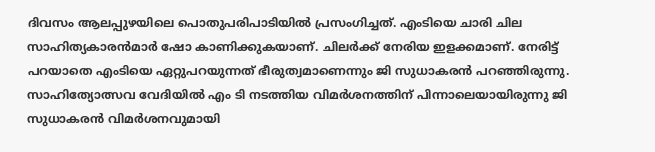ദിവസം ആലപ്പുഴയിലെ പൊതുപരിപാടിയില്‍ പ്രസംഗിച്ചത്. എംടിയെ ചാരി ചില സാഹിത്യകാരൻമാർ ഷോ കാണിക്കുകയാണ്. ചിലര്‍ക്ക് നേരിയ ഇളക്കമാണ്. നേരിട്ട് പറയാതെ എംടിയെ ഏറ്റുപറയുന്നത് ഭീരുത്വമാണെന്നും ജി സുധാകരന്‍ പറഞ്ഞിരുന്നു. സാഹിത്യോത്സവ വേദിയില്‍ എം ടി നടത്തിയ വിമര്‍ശനത്തിന് പിന്നാലെയായിരുന്നു ജി സുധാകരന്‍ വിമര്‍ശനവുമായി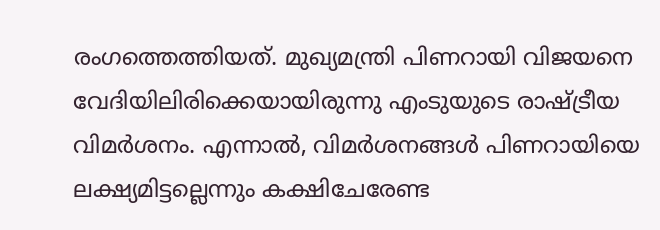രംഗത്തെത്തിയത്. മുഖ്യമന്ത്രി പിണറായി വിജയനെ വേദിയിലിരിക്കെയായിരുന്നു എംടുയുടെ രാഷ്ട്രീയ വിമര്‍ശനം. എന്നാല്‍, വിമര്‍ശനങ്ങള്‍ പിണറായിയെ ലക്ഷ്യമിട്ടല്ലെന്നും കക്ഷിചേരേണ്ട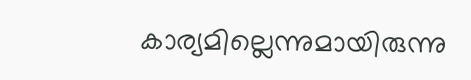കാര്യമില്ലെന്നുമായിരുന്നു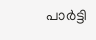പാര്‍ട്ടി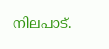നിലപാട്.